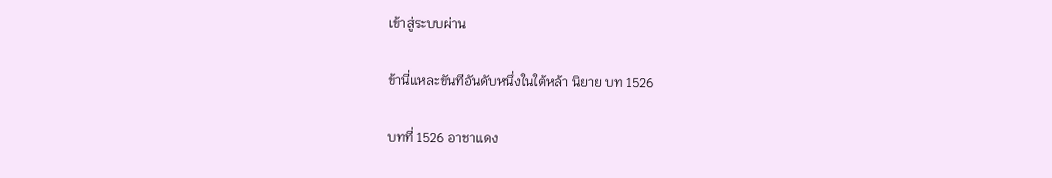เข้าสู่ระบบผ่าน

ข้านี่แหละขันทีอันดับหนึ่งในใต้หล้า นิยาย บท 1526

บทที่ 1526 อาชาแดง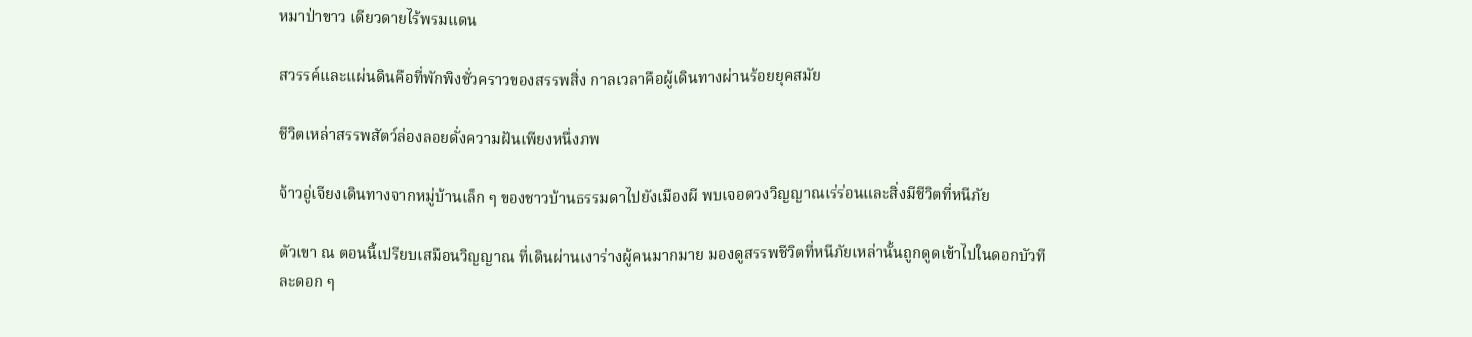หมาป่าขาว เดียวดายไร้พรมแดน

สวรรค์และแผ่นดินคือที่พักพิงชั่วคราวของสรรพสิ่ง กาลเวลาคือผู้เดินทางผ่านร้อยยุคสมัย

ชีวิตเหล่าสรรพสัตว์ล่องลอยดั่งความฝันเพียงหนึ่งภพ

จ้าวอู่เจียงเดินทางจากหมู่บ้านเล็ก ๆ ของชาวบ้านธรรมดาไปยังเมืองผี พบเจอดวงวิญญาณเร่ร่อนและสิ่งมีชีวิตที่หนีภัย

ตัวเขา ณ ตอนนี้เปรียบเสมือนวิญญาณ ที่เดินผ่านเงาร่างผู้คนมากมาย มองดูสรรพชีวิตที่หนีภัยเหล่านั้นถูกดูดเข้าไปในดอกบัวทีละดอก ๆ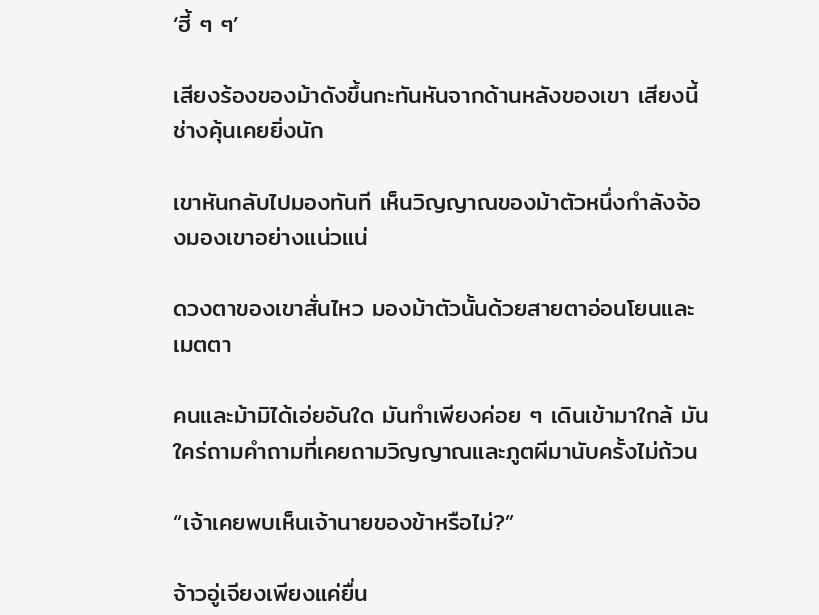‘ฮี้ ๆ ๆ’

เสียงร้องของม้าดังขึ้นกะทันหันจากด้านหลังของเขา เสียงนี้ช่างคุ้นเคยยิ่งนัก

เขาหันกลับไปมองทันที เห็นวิญญาณของม้าตัวหนึ่งกำลังจ้องมองเขาอย่างแน่วแน่

ดวงตาของเขาสั่นไหว มองม้าตัวนั้นด้วยสายตาอ่อนโยนและเมตตา

คนและม้ามิได้เอ่ยอันใด มันทำเพียงค่อย ๆ เดินเข้ามาใกล้ มันใคร่ถามคำถามที่เคยถามวิญญาณและภูตผีมานับครั้งไม่ถ้วน

“เจ้าเคยพบเห็นเจ้านายของข้าหรือไม่?”

จ้าวอู่เจียงเพียงแค่ยื่น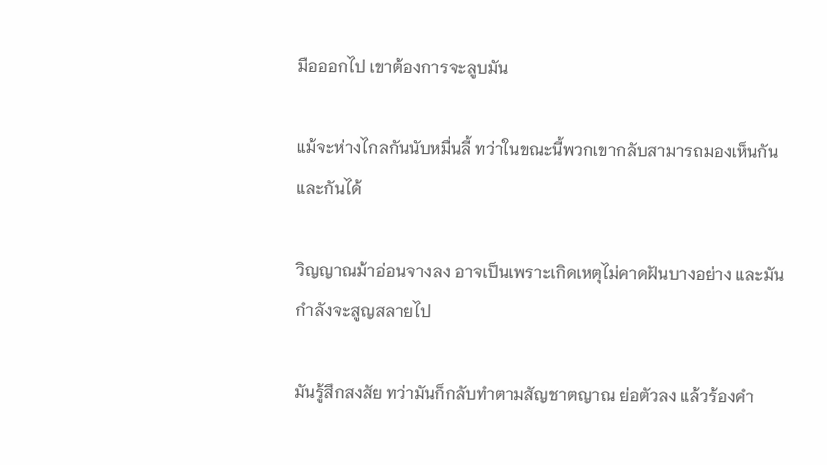มือออกไป เขาต้องการจะลูบมัน

แม้จะห่างไกลกันนับหมื่นลี้ ทว่าในขณะนี้พวกเขากลับสามารถมองเห็นกันและกันได้

วิญญาณม้าอ่อนจางลง อาจเป็นเพราะเกิดเหตุไม่คาดฝันบางอย่าง และมันกำลังจะสูญสลายไป

มันรู้สึกสงสัย ทว่ามันก็กลับทำตามสัญชาตญาณ ย่อตัวลง แล้วร้องคำ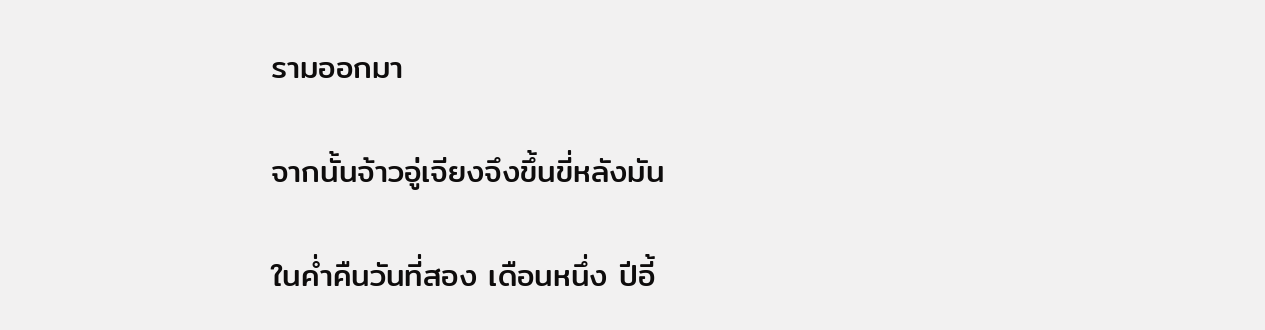รามออกมา

จากนั้นจ้าวอู่เจียงจึงขึ้นขี่หลังมัน

ในค่ำคืนวันที่สอง เดือนหนึ่ง ปีอี้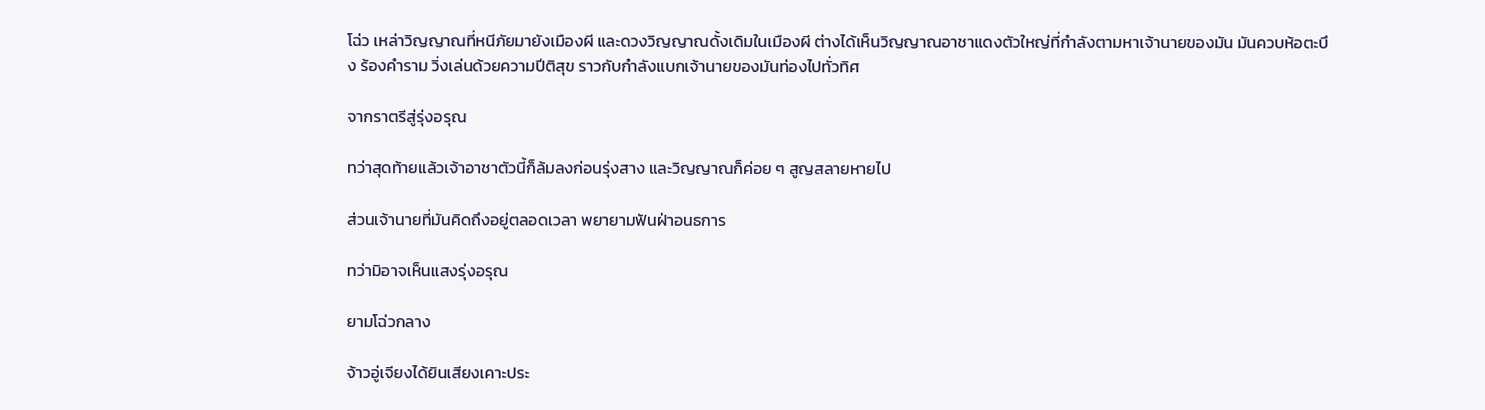โฉ่ว เหล่าวิญญาณที่หนีภัยมายังเมืองผี และดวงวิญญาณดั้งเดิมในเมืองผี ต่างได้เห็นวิญญาณอาชาแดงตัวใหญ่ที่กำลังตามหาเจ้านายของมัน มันควบห้อตะบึง ร้องคำราม วิ่งเล่นด้วยความปีติสุข ราวกับกำลังแบกเจ้านายของมันท่องไปทั่วทิศ

จากราตรีสู่รุ่งอรุณ

ทว่าสุดท้ายแล้วเจ้าอาชาตัวนี้ก็ล้มลงก่อนรุ่งสาง และวิญญาณก็ค่อย ๆ สูญสลายหายไป

ส่วนเจ้านายที่มันคิดถึงอยู่ตลอดเวลา พยายามฟันฝ่าอนธการ

ทว่ามิอาจเห็นแสงรุ่งอรุณ

ยามโฉ่วกลาง

จ้าวอู่เจียงได้ยินเสียงเคาะประ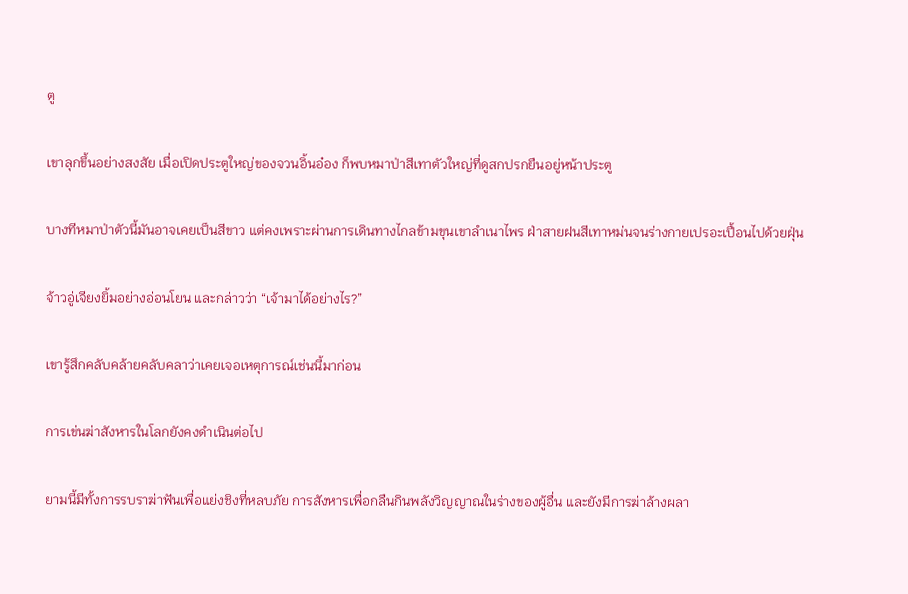ตู

เขาลุกขึ้นอย่างสงสัย เมื่อเปิดประตูใหญ่ของจวนอิ้นอ๋อง ก็พบหมาป่าสีเทาตัวใหญ่ที่ดูสกปรกยืนอยู่หน้าประตู

บางทีหมาป่าตัวนี้มันอาจเคยเป็นสีขาว แต่คงเพราะผ่านการเดินทางไกลข้ามขุนเขาลำเนาไพร ฝ่าสายฝนสีเทาหม่นจนร่างกายเปรอะเปื้อนไปด้วยฝุ่น

จ้าวอู่เจียงยิ้มอย่างอ่อนโยน และกล่าวว่า “เจ้ามาได้อย่างไร?”

เขารู้สึกคลับคล้ายคลับคลาว่าเคยเจอเหตุการณ์เช่นนี้มาก่อน

การเข่นฆ่าสังหารในโลกยังคงดำเนินต่อไป

ยามนี้มีทั้งการรบราฆ่าฟันเพื่อแย่งชิงที่หลบภัย การสังหารเพื่อกลืนกินพลังวิญญาณในร่างของผู้อื่น และยังมีการฆ่าล้างผลา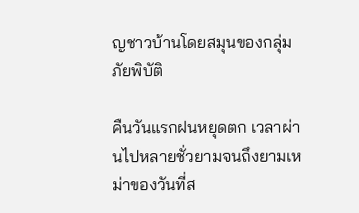ญชาวบ้านโดยสมุนของกลุ่มภัยพิบัติ

คืนวันแรกฝนหยุดตก เวลาผ่านไปหลายชั่วยามจนถึงยามเหม่าของวันที่ส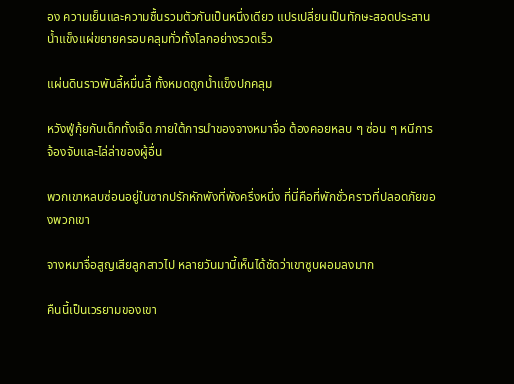อง ความเย็นและความชื้นรวมตัวกันเป็นหนึ่งเดียว แปรเปลี่ยนเป็นทักษะสอดประสาน น้ำแข็งแผ่ขยายครอบคลุมทั่วทั้งโลกอย่างรวดเร็ว

แผ่นดินราวพันลี้หมื่นลี้ ทั้งหมดถูกน้ำแข็งปกคลุม

หวังฟู่กุ้ยกับเด็กทั้งเจ็ด ภายใต้การนำของจางหมาจื่อ ต้องคอยหลบ ๆ ซ่อน ๆ หนีการจ้องจับและไล่ล่าของผู้อื่น

พวกเขาหลบซ่อนอยู่ในซากปรักหักพังที่พังครึ่งหนึ่ง ที่นี่คือที่พักชั่วคราวที่ปลอดภัยของพวกเขา

จางหมาจื่อสูญเสียลูกสาวไป หลายวันมานี้เห็นได้ชัดว่าเขาซูบผอมลงมาก

คืนนี้เป็นเวรยามของเขา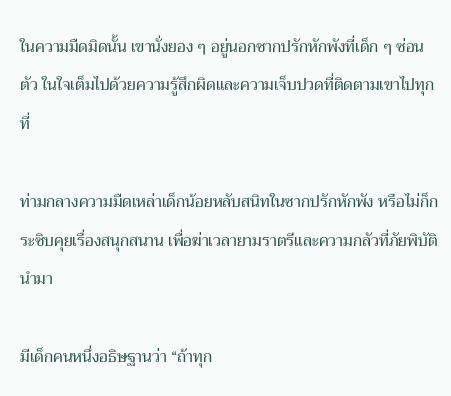ในความมืดมิดนั้น เขานั่งยอง ๆ อยู่นอกซากปรักหักพังที่เด็ก ๆ ซ่อนตัว ในใจเต็มไปด้วยความรู้สึกผิดและความเจ็บปวดที่ติดตามเขาไปทุกที่

ท่ามกลางความมืดเหล่าเด็กน้อยหลับสนิทในซากปรักหักพัง หรือไม่ก็กระซิบคุยเรื่องสนุกสนาน เพื่อฆ่าเวลายามราตรีและความกลัวที่ภัยพิบัตินำมา

มีเด็กคนหนึ่งอธิษฐานว่า “ถ้าทุก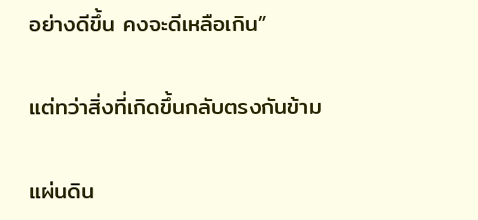อย่างดีขึ้น คงจะดีเหลือเกิน”

แต่ทว่าสิ่งที่เกิดขึ้นกลับตรงกันข้าม

แผ่นดิน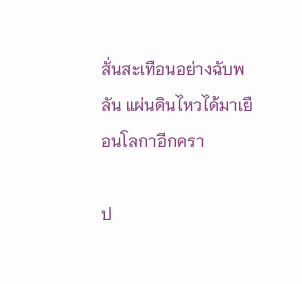สั่นสะเทือนอย่างฉับพลัน แผ่นดินไหวได้มาเยือนโลกาอีกครา

ป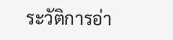ระวัติการอ่า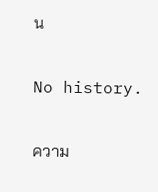น

No history.

ความ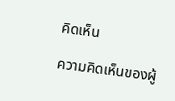คิดเห็น

ความคิดเห็นของผู้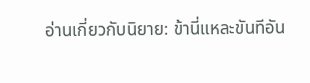อ่านเกี่ยวกับนิยาย: ข้านี่แหละขันทีอัน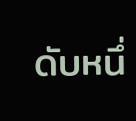ดับหนึ่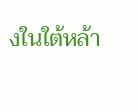งในใต้หล้า